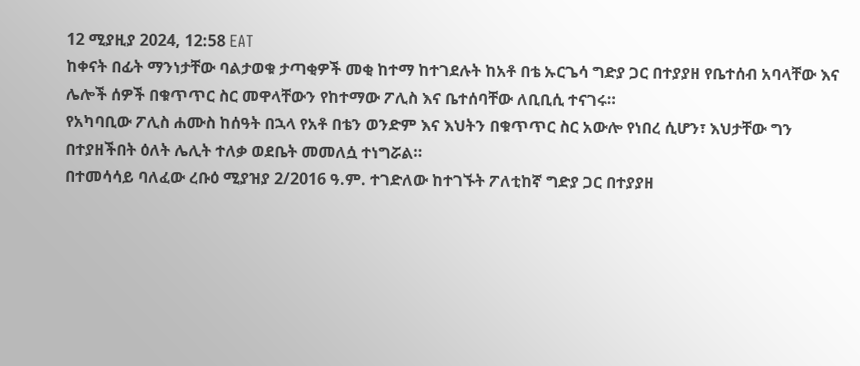12 ሚያዚያ 2024, 12:58 EAT
ከቀናት በፊት ማንነታቸው ባልታወቁ ታጣቂዎች መቂ ከተማ ከተገደሉት ከአቶ በቴ ኡርጌሳ ግድያ ጋር በተያያዘ የቤተሰብ አባላቸው እና ሌሎች ሰዎች በቁጥጥር ስር መዋላቸውን የከተማው ፖሊስ እና ቤተሰባቸው ለቢቢሲ ተናገሩ።
የአካባቢው ፖሊስ ሐሙስ ከሰዓት በኋላ የአቶ በቴን ወንድም እና እህትን በቁጥጥር ስር አውሎ የነበረ ሲሆን፣ እህታቸው ግን በተያዘችበት ዕለት ሌሊት ተለቃ ወደቤት መመለሷ ተነግሯል።
በተመሳሳይ ባለፈው ረቡዕ ሚያዝያ 2/2016 ዓ.ም. ተገድለው ከተገኙት ፖለቲከኛ ግድያ ጋር በተያያዘ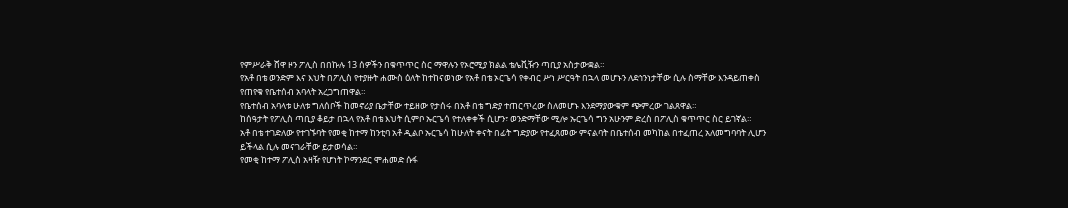የምሥራቅ ሸዋ ዞን ፖሊስ በበኩሉ 13 ሰዎችን በቁጥጥር ስር ማዋሉን የኦሮሚያ ክልል ቴሌቪዥን ጣቢያ አስታውቋል።
የአቶ በቴ ወንድም እና እህት በፖሊስ የተያዙት ሐሙስ ዕለት ከተከናወነው የአቶ በቴ ኦርጌሳ የቀብር ሥነ ሥርዓት በኋላ መሆኑን ለደኅንነታቸው ሲሉ ስማቸው እንዳይጠቀስ የጠየቁ የቤተሰብ አባላት አረጋግጠዋል።
የቤተሰብ አባላቱ ሁለቱ ግለሰቦች ከመኖሪያ ቤታቸው ተይዘው የታሰሩ በአቶ በቴ ግድያ ተጠርጥረው ስለመሆኑ እንደማያውቁም ጭምረው ገልጸዋል።
ከሰዓታት የፖሊስ ጣቢያ ቆይታ በኋላ የአቶ በቴ እህት ሲምቦ ኡርጌሳ የተለቀቀች ሲሆን፣ ወንድማቸው ሚሎ ኡርጌሳ ግን አሁንም ድረስ በፖሊስ ቁጥጥር ስር ይገኛል።
አቶ በቴ ተገድለው የተገኙባት የመቂ ከተማ ከንቲባ አቶ ዲልቦ ኡርጌሳ ከሁለት ቀናት በፊት ግድያው የተፈጸመው ምናልባት በቤተሰብ መካከል በተፈጠረ አለመግባባት ሊሆን ይችላል ሲሉ መናገራቸው ይታወሳል።
የመቂ ከተማ ፖሊስ አዛዥ የሆነት ኮማንደር ሞሐመድ ሱፋ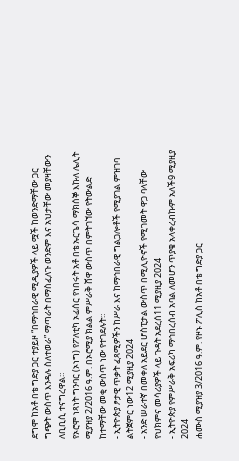ደግሞ ከአቶ በቴ ግድያ ጋር ተያይዞ “በማኅበራዊ ሚዲያዎች ላይ ሟች ከወንድማቸው ጋር ግጭት ውስጥ እንዳሉ ስለተወራ” ማጣራት በማስፈለጉ ወንድም እና አህታቸው መያዛቸውን ለቢቢሲ ተናግረዋል።
የኦሮሞ ነጻነት ግንባር (ኦነግ) የፖለቲካ ኦፊሰር የነበሩት አቶ በቴ ኡርጌሳ ማክሰኞ እኩለ ሌሊት ሚያዝያ 2/2016 ዓ.ም. በኦሮሚያ ክልል ምሥራቅ ሸዋ ውስጥ በምትገኘው የትውልድ ከተማቸው መቂ ውስጥ ነው የተገደሉት።
- ኢትዮጵያ ፆታዊ ጥቃት ፈጻሚዎችን ከሥራ እና ከማኅበራዊ ግልጋሎቶች የሚያገል ምዝገባ ልትጀምር ነው12 ሚያዚያ 2024
- አንድ ሠራተኛ በመቀለ አይደር ሆስፒታል ውስጥ በሚሊዮኖች የሚገመት ዋጋ ባላቸው የህክምና መሳሪያዎች ላይ ጉዳት አደረሰ11 ሚያዚያ 2024
- ኢትዮጵያ የምሥራቅ አፍሪካ ማኅበረሰብ አባል ለመሆን ጥያቄ አላቀረብኩም አለች9 ሚያዚያ 2024
ሐሙስ ሚያዝያ 3/2016 ዓ.ም. የዞኑ ፖሊስ ከአቶ በቴ ግድያ ጋር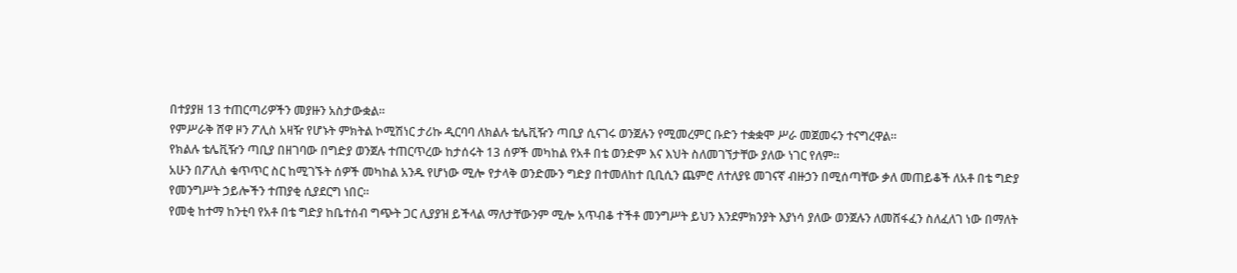በተያያዘ 13 ተጠርጣሪዎችን መያዙን አስታውቋል።
የምሥራቅ ሸዋ ዞን ፖሊስ አዛዥ የሆኑት ምክትል ኮሚሽነር ታሪኩ ዲርባባ ለክልሉ ቴሌቪዥን ጣቢያ ሲናገሩ ወንጀሉን የሚመረምር ቡድን ተቋቋሞ ሥራ መጀመሩን ተናግረዋል።
የክልሉ ቴሌቪዥን ጣቢያ በዘገባው በግድያ ወንጀሉ ተጠርጥረው ከታሰሩት 13 ሰዎች መካከል የአቶ በቴ ወንድም እና እህት ስለመገኘታቸው ያለው ነገር የለም።
አሁን በፖሊስ ቁጥጥር ስር ከሚገኙት ሰዎች መካከል አንዱ የሆነው ሚሎ የታላቅ ወንድሙን ግድያ በተመለከተ ቢቢሲን ጨምሮ ለተለያዩ መገናኛ ብዙኃን በሚሰጣቸው ቃለ መጠይቆች ለአቶ በቴ ግድያ የመንግሥት ኃይሎችን ተጠያቂ ሲያደርግ ነበር።
የመቂ ከተማ ከንቲባ የአቶ በቴ ግድያ ከቤተሰብ ግጭት ጋር ሊያያዝ ይችላል ማለታቸውንም ሚሎ አጥብቆ ተችቶ መንግሥት ይህን እንደምክንያት እያነሳ ያለው ወንጀሉን ለመሸፋፈን ስለፈለገ ነው በማለት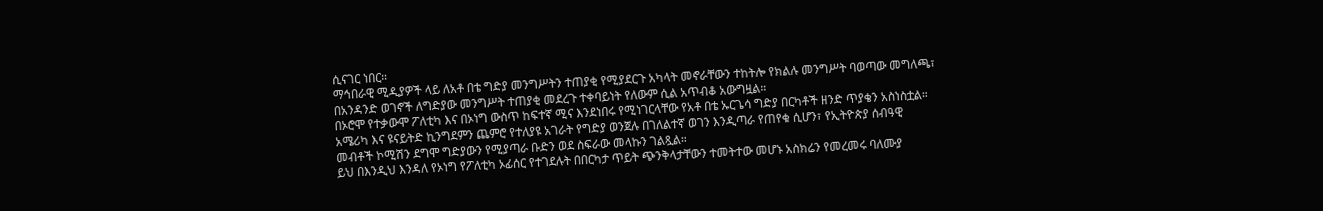ሲናገር ነበር።
ማኅበራዊ ሚዲያዎች ላይ ለአቶ በቴ ግድያ መንግሥትን ተጠያቂ የሚያደርጉ አካላት መኖራቸውን ተከትሎ የክልሉ መንግሥት ባወጣው መግለጫ፣ በአንዳንድ ወገኖች ለግድያው መንግሥት ተጠያቂ መደረጉ ተቀባይነት የለውም ሲል አጥብቆ አውግዟል።
በኦሮሞ የተቃውሞ ፖለቲካ እና በኦነግ ውስጥ ከፍተኛ ሚና እንደነበሩ የሚነገርላቸው የአቶ በቴ ኡርጌሳ ግድያ በርካቶች ዘንድ ጥያቄን አስነስቷል።
አሜሪካ እና ዩናይትድ ኪንግደምን ጨምሮ የተለያዩ አገራት የግድያ ወንጀሉ በገለልተኛ ወገን እንዲጣራ የጠየቁ ሲሆን፣ የኢትዮጵያ ሰብዓዊ መብቶች ኮሚሽን ደግሞ ግድያውን የሚያጣራ ቡድን ወደ ስፍራው መላኩን ገልጿል።
ይህ በእንዲህ እንዳለ የኦነግ የፖለቲካ ኦፊሰር የተገደሉት በበርካታ ጥይት ጭንቅላታቸውን ተመትተው መሆኑ አስክሬን የመረመሩ ባለሙያ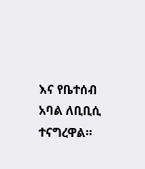እና የቤተሰብ አባል ለቢቢሲ ተናግረዋል።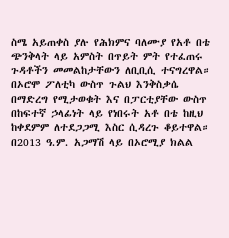ስሜ አይጠቀስ ያሉ የሕክምና ባለሙያ የአቶ በቴ ጭንቅላት ላይ አምስት በጥይት ምት የተፈጠሩ ጉዳቶችን መመልከታቸውን ለቢቢሲ ተናግረዋል።
በኦሮሞ ፖለቲካ ውስጥ ጉልህ እንቅስቃሴ በማድረግ የሚታወቁት እና በፓርቲያቸው ውስጥ በከፍተኛ ኃላፊነት ላይ የነበሩት አቶ በቴ ከዚህ ከቀደምም ለተደጋጋሚ እስር ሲዳረጉ ቆይተዋል።
በ2013 ዓ.ም. አጋማሽ ላይ በኦሮሚያ ክልል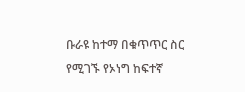ቡራዩ ከተማ በቁጥጥር ስር የሚገኙ የኦነግ ከፍተኛ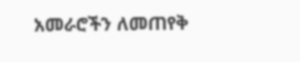አመራሮችን ለመጠየቅ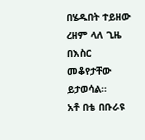በሄዱበት ተይዘው ረዘም ላለ ጊዜ በእስር መቆየታቸው ይታወሳል።
አቶ በቴ በቡራዩ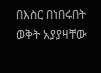በእስር በነበሩበት ወቅት አያያዛቸው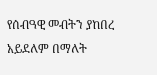የሰብዓዊ መብትን ያከበረ አይደለም በማለት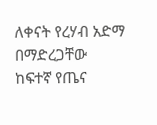ለቀናት የረሃብ አድማ በማድረጋቸው ከፍተኛ የጤና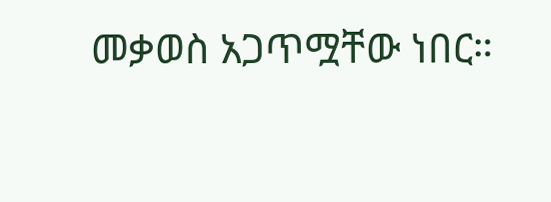መቃወስ አጋጥሟቸው ነበር።